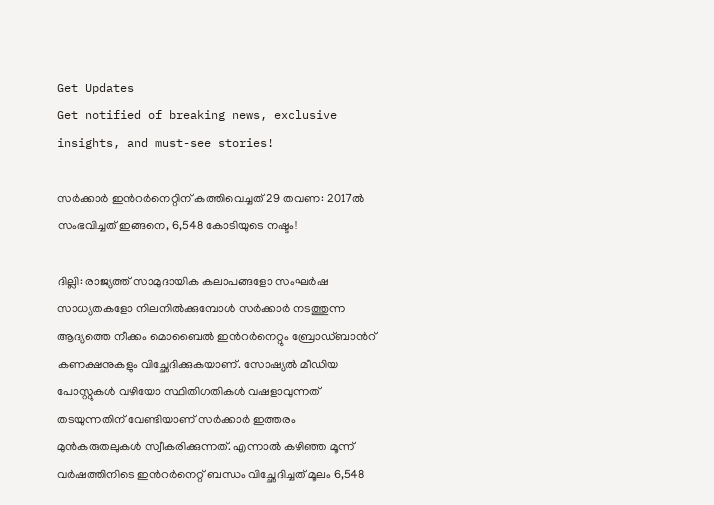Get Updates
Get notified of breaking news, exclusive insights, and must-see stories!

സര്‍ക്കാര്‍ ഇന്‍റര്‍നെറ്റിന് കത്തിവെച്ചത് 29 തവണ: 2017ല്‍ സംഭവിച്ചത് ഇങ്ങനെ, 6,548 കോടിയുടെ നഷ്ടം!

ദില്ലി: രാജ്യത്ത് സാമുദായിക കലാപങ്ങളോ സംഘര്‍ഷ സാധ്യതകളോ നിലനില്‍ക്കുമ്പോള്‍ സര്‍ക്കാര്‍ നടത്തുന്ന ആദ്യത്തെ നീക്കം മൊബൈല്‍ ഇന്‍റര്‍നെറ്റും ബ്രോഡ്ബാന്‍റ് കണക്ഷനുകളും വിച്ഛേദിക്കുകയാണ്. സോഷ്യല്‍ മീഡിയ പോസ്റ്റുകള്‍ വഴിയോ സ്ഥിതിഗതികള്‍ വഷളാവുന്നത് തടയുന്നതിന് വേണ്ടിയാണ് സര്‍ക്കാര്‍ ഇത്തരം മുന്‍കരുതലുകള്‍ സ്വീകരിക്കുന്നത്. എന്നാല്‍ കഴിഞ്ഞ മൂന്ന് വര്‍ഷത്തിനിടെ ഇന്‍റര്‍നെറ്റ് ബന്ധം വിച്ഛേദിച്ചത് മൂലം 6,548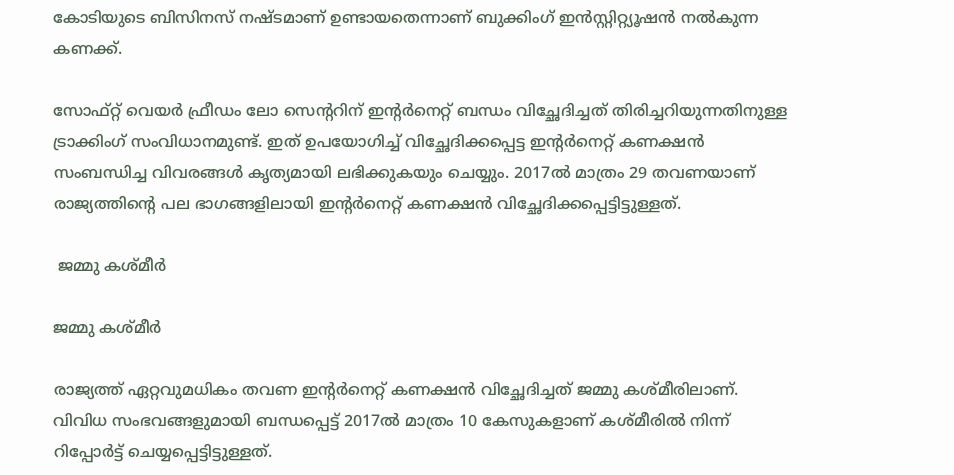കോടിയുടെ ബിസിനസ് നഷ്ടമാണ് ഉണ്ടായതെന്നാണ് ബുക്കിംഗ് ഇന്‍സ്റ്റിറ്റ്യൂഷന്‍ നല്‍കുന്ന കണക്ക്.

സോഫ്റ്റ് വെയര്‍ ഫ്രീഡം ലോ സെന്‍ററിന് ഇന്‍റര്‍നെറ്റ് ബന്ധം വിച്ഛേദിച്ചത് തിരിച്ചറിയുന്നതിനുള്ള ട്രാക്കിംഗ് സംവിധാനമുണ്ട്. ഇത് ഉപയോഗിച്ച് വിച്ഛേദിക്കപ്പെട്ട ഇന്‍റര്‍നെറ്റ് കണക്ഷന്‍ സംബന്ധിച്ച വിവരങ്ങള്‍ കൃത്യമായി ലഭിക്കുകയും ചെയ്യും. 2017ല്‍ മാത്രം 29 തവണയാണ് രാജ്യത്തിന്‍റെ പല ഭാഗങ്ങളിലായി ഇന്‍റര്‍നെറ്റ് കണക്ഷന്‍ വിച്ഛേദിക്കപ്പെട്ടിട്ടുള്ളത്.

 ജമ്മു കശ്മീര്‍

ജമ്മു കശ്മീര്‍

രാജ്യത്ത് ഏറ്റവുമധികം തവണ ഇന്‍റര്‍നെറ്റ് കണക്ഷന്‍ വിച്ഛേദിച്ചത് ജമ്മു കശ്മീരിലാണ്. വിവിധ സംഭവങ്ങളുമായി ബന്ധപ്പെട്ട് 2017ല്‍ മാത്രം 10 കേസുകളാണ് കശ്മീരില്‍ നിന്ന് റിപ്പോര്‍ട്ട് ചെയ്യപ്പെട്ടിട്ടുള്ളത്.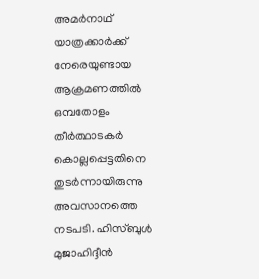അമര്‍നാഥ് യാത്രക്കാര്‍ക്ക് നേരെയുണ്ടായ ആക്രമണത്തില്‍ ഒമ്പതോളം തീര്‍ത്ഥാടകര്‍ കൊല്ലപ്പെട്ടതിനെ തുടര്‍ന്നായിരുന്നു അവസാനത്തെ നടപടി. ഹിസ്ബുള്‍ മുജാഹിദ്ദീന്‍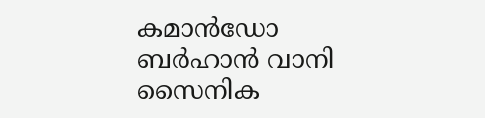കമാന്‍ഡോ ബര്‍ഹാന്‍ വാനി സൈനിക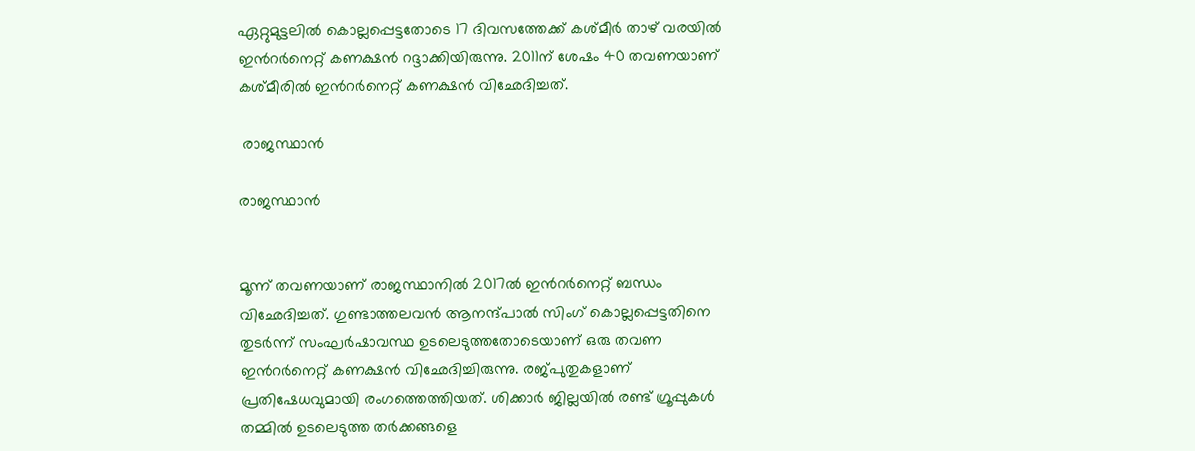ഏറ്റുമുട്ടലില്‍ കൊല്ലപ്പെട്ടതോടെ 17 ദിവസത്തേക്ക് കശ്മീര്‍ താഴ് വരയില്‍ ഇന്‍റര്‍നെറ്റ് കണക്ഷന്‍ റദ്ദാക്കിയിരുന്നു. 2011ന് ശേഷം 40 തവണയാണ് കശ്മീരില്‍ ഇന്‍റര്‍നെറ്റ് കണക്ഷന്‍ വിഛേദിച്ചത്.

 രാജസ്ഥാന്‍

രാജസ്ഥാന്‍


മൂന്ന് തവണയാണ് രാജസ്ഥാനില്‍ 2017ല്‍ ഇന്‍റര്‍നെറ്റ് ബന്ധം വിഛേദിച്ചത്. ഗുണ്ടാത്തലവന്‍ ആനന്ദ്പാല്‍ സിംഗ് കൊല്ലപ്പെട്ടതിനെ തുടര്‍ന്ന് സംഘര്‍ഷാവസ്ഥ ഉടലെടുത്തതോടെയാണ് ഒരു തവണ ഇന്‍റര്‍നെറ്റ് കണക്ഷന്‍ വിഛേദിച്ചിരുന്നു. രജ്പുതുകളാണ് പ്രതിഷേധവുമായി രംഗത്തെത്തിയത്. ശിക്കാര്‍ ജില്ലയില്‍ രണ്ട് ഗ്രൂപ്പുകള്‍ തമ്മില്‍ ഉടലെടുത്ത തര്‍ക്കങ്ങളെ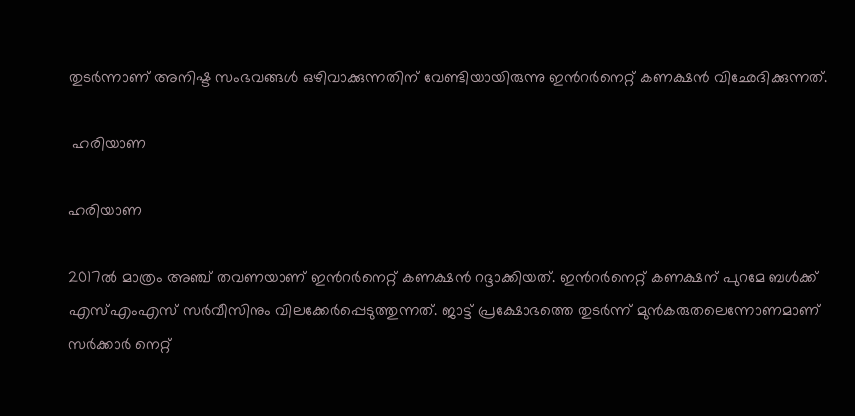തുടര്‍ന്നാണ് അനിഷ്ട സംഭവങ്ങള്‍ ഒഴിവാക്കുന്നതിന് വേണ്ടിയായിരുന്നു ഇന്‍റര്‍നെറ്റ് കണക്ഷന്‍ വിഛേദിക്കുന്നത്.

 ഹരിയാണ

ഹരിയാണ

2017ല്‍ മാത്രം അഞ്ച് തവണയാണ് ഇന്‍റര്‍നെറ്റ് കണക്ഷന്‍ റദ്ദാക്കിയത്. ഇന്‍റര്‍നെറ്റ് കണക്ഷന് പുറമേ ബള്‍ക്ക് എസ്എംഎസ് സര്‍വീസിനും വിലക്കേര്‍പ്പെടുത്തുന്നത്. ജാട്ട് പ്രക്ഷോഭത്തെ തുടര്‍ന്ന് മുന്‍കരുതലെന്നോണമാണ് സര്‍ക്കാര്‍ നെറ്റ്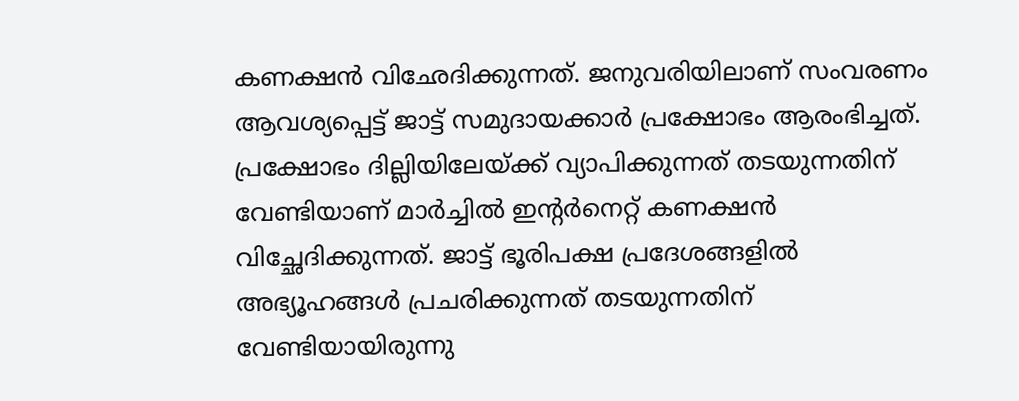കണക്ഷന്‍ വിഛേദിക്കുന്നത്. ജനുവരിയിലാണ് സംവരണം ആവശ്യപ്പെട്ട് ജാട്ട് സമുദായക്കാര്‍ പ്രക്ഷോഭം ആരംഭിച്ചത്. പ്രക്ഷോഭം ദില്ലിയിലേയ്ക്ക് വ്യാപിക്കുന്നത് തടയുന്നതിന് വേണ്ടിയാണ് മാര്‍ച്ചില്‍ ഇന്‍റര്‍നെറ്റ് കണക്ഷന്‍ വിച്ഛേദിക്കുന്നത്. ജാട്ട് ഭൂരിപക്ഷ പ്രദേശങ്ങളില്‍ അഭ്യൂഹങ്ങള്‍ പ്രചരിക്കുന്നത് തടയുന്നതിന് വേണ്ടിയായിരുന്നു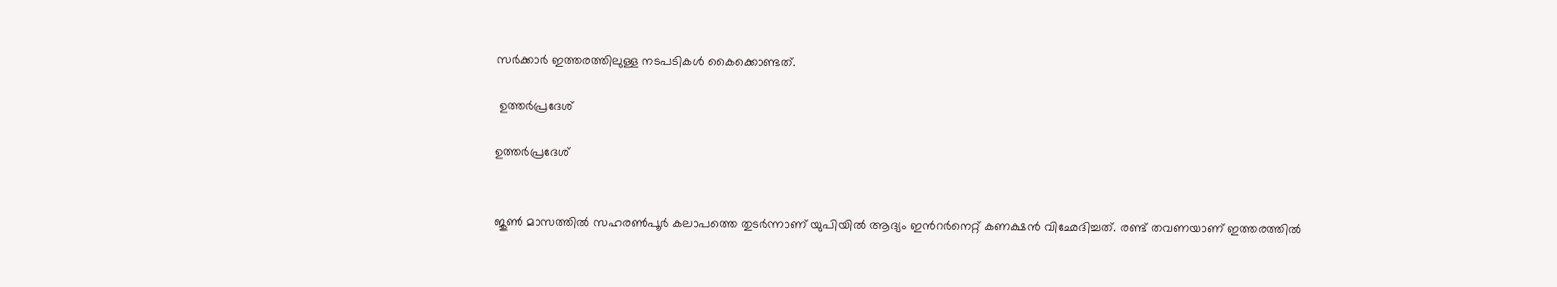സര്‍ക്കാര്‍ ഇത്തരത്തിലുള്ള നടപടികള്‍ കൈക്കൊണ്ടത്.

 ഉത്തര്‍പ്രദേശ്

ഉത്തര്‍പ്രദേശ്


ജുണ്‍ മാസത്തില്‍ സഹരണ്‍പൂര്‍ കലാപത്തെ തുടര്‍ന്നാണ് യുപിയില്‍ ആദ്യം ഇന്‍റര്‍നെറ്റ് കണക്ഷന്‍ വിഛേദിച്ചത്. രണ്ട് തവണയാണ് ഇത്തരത്തില്‍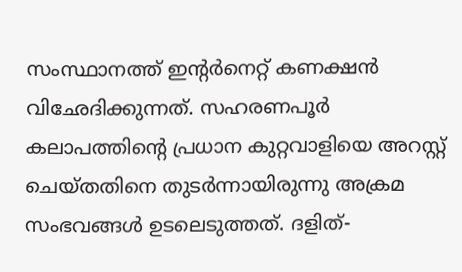സംസ്ഥാനത്ത് ഇന്‍റര്‍നെറ്റ് കണക്ഷന്‍ വിഛേദിക്കുന്നത്. സഹരണപൂര്‍ കലാപത്തിന്‍റെ പ്രധാന കുറ്റവാളിയെ അറസ്റ്റ് ചെയ്തതിനെ തുടര്‍ന്നായിരുന്നു അക്രമ സംഭവങ്ങള്‍ ഉടലെടുത്തത്. ദളിത്-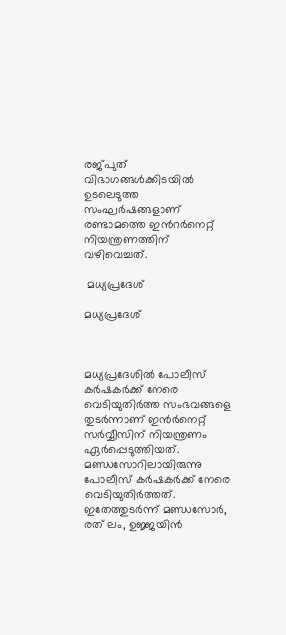രജ്പുത് വിഭാഗങ്ങള്‍ക്കിടയില്‍ ഉടലെടുത്ത സംഘര്‍ഷങ്ങളാണ് രണ്ടാമത്തെ ഇന്‍റര്‍നെറ്റ് നിയന്ത്രണത്തിന് വഴിവെച്ചത്.

 മധ്യപ്രദേശ്

മധ്യപ്രദേശ്



മധ്യപ്രദേശില്‍ പോലീസ് കര്‍ഷകര്‍ക്ക് നേരെ വെടിയുതിര്‍ത്ത സംഭവങ്ങളെ തുടര്‍ന്നാണ് ഇന്‍ര്‍നെറ്റ് സര്‍വ്വീസിന് നിയന്ത്രണം ഏര്‍പ്പെടുത്തിയത്. മണ്ഡസോറിലായിരുന്നു പോലീസ് കര്‍ഷകര്‍ക്ക് നേരെ വെടിയുതിര്‍ത്തത്. ഇതേത്തുടര്‍ന്ന് മണ്ഡസോര്‍, രത് ലം, ഉജ്ജയിന്‍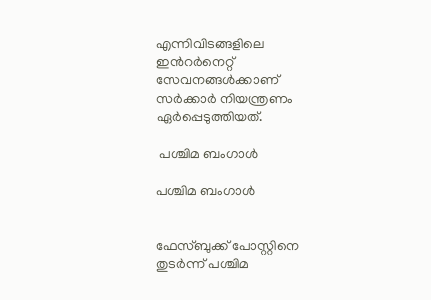എന്നിവിടങ്ങളിലെ ഇന്‍റര്‍നെറ്റ് സേവനങ്ങള്‍ക്കാണ് സര്‍ക്കാര്‍ നിയന്ത്രണം ഏര്‍പ്പെടുത്തിയത്.

 പശ്ചിമ ബംഗാള്‍

പശ്ചിമ ബംഗാള്‍


ഫേസ്ബുക്ക് പോസ്റ്റിനെ തുടര്‍ന്ന് പശ്ചിമ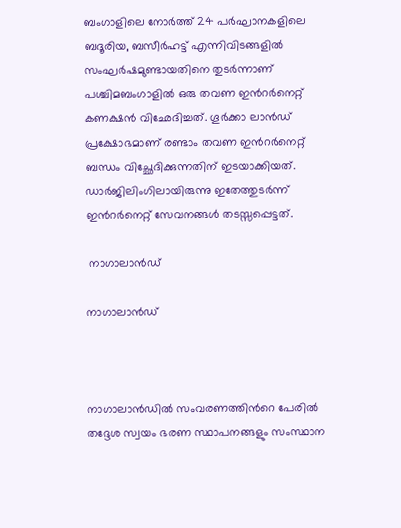ബംഗാളിലെ നോര്‍ത്ത് 24 പര്‍ഘാനകളിലെ ബദൂരിയ, ബസീര്‍ഹട്ട് എന്നിവിടങ്ങളില്‍ സംഘര്‍ഷമുണ്ടായതിനെ തുടര്‍ന്നാണ് പശ്ചിമബംഗാളില്‍ ഒരു തവണ ഇന്‍റര്‍നെറ്റ് കണക്ഷന്‍ വിഛേദിച്ചത്. ഗൂര്‍ക്കാ ലാന്‍ഡ് പ്രക്ഷോഭമാണ് രണ്ടാം തവണ ഇന്‍റര്‍നെറ്റ് ബന്ധം വിച്ഛേദിക്കുന്നതിന് ഇടയാക്കിയത്. ഡാര്‍ജിലിംഗിലായിരുന്നു ഇതേത്തുടര്‍ന്ന് ഇന്‍റര്‍നെറ്റ് സേവനങ്ങള്‍ തടസ്സപ്പെട്ടത്.

 നാഗാലാന്‍ഡ്

നാഗാലാന്‍ഡ്



നാഗാലാന്‍ഡില്‍ സംവരണത്തിന്‍റെ പേരില്‍ തദ്ദേശ സ്വയം ഭരണ സ്ഥാപനങ്ങളും സംസ്ഥാന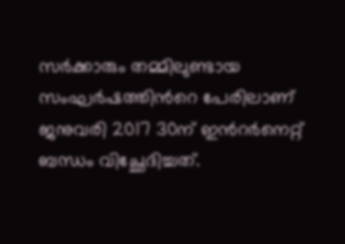സര്‍ക്കാരും തമ്മിലുണ്ടായ സംഘര്‍ഷത്തിന്‍റെ പേരിലാണ് ജനുവരി 2017 30ന് ഇന്‍റര്‍നെറ്റ് ബന്ധം വിച്ഛേദിച്ചത്.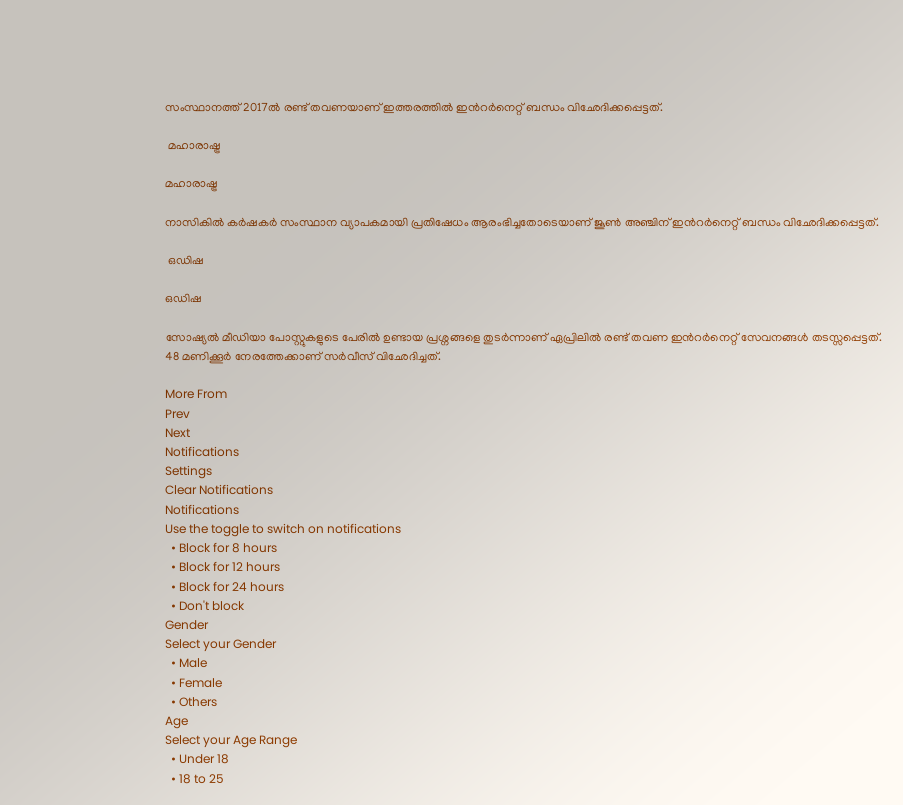സംസ്ഥാനത്ത് 2017ല്‍ രണ്ട് തവണയാണ് ഇത്തരത്തില്‍ ഇന്‍റര്‍നെറ്റ് ബന്ധം വിഛേദിക്കപ്പെട്ടത്.

 മഹാരാഷ്ട്ര

മഹാരാഷ്ട്ര

നാസികില്‍ കര്‍ഷകര്‍ സംസ്ഥാന വ്യാപകമായി പ്രതിഷേധം ആരംഭിച്ചതോടെയാണ് ജൂണ്‍ അ‍ഞ്ചിന് ഇന്‍റര്‍നെറ്റ് ബന്ധം വിഛേദിക്കപ്പെട്ടത്.

 ഒഡിഷ

ഒഡിഷ

സോഷ്യല്‍ മീഡിയാ പോസ്റ്റുകളുടെ പേരില്‍ ഉണ്ടായ പ്രശ്നങ്ങളെ തുടര്‍ന്നാണ് ഏപ്രിലില്‍ രണ്ട് തവണ ഇന്‍റര്‍നെറ്റ് സേവനങ്ങള്‍ തടസ്സപ്പെട്ടത്. 48 മണിക്കൂര്‍ നേരത്തേക്കാണ് സര്‍വീസ് വിഛേദിച്ചത്.

More From
Prev
Next
Notifications
Settings
Clear Notifications
Notifications
Use the toggle to switch on notifications
  • Block for 8 hours
  • Block for 12 hours
  • Block for 24 hours
  • Don't block
Gender
Select your Gender
  • Male
  • Female
  • Others
Age
Select your Age Range
  • Under 18
  • 18 to 25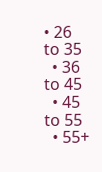• 26 to 35
  • 36 to 45
  • 45 to 55
  • 55+